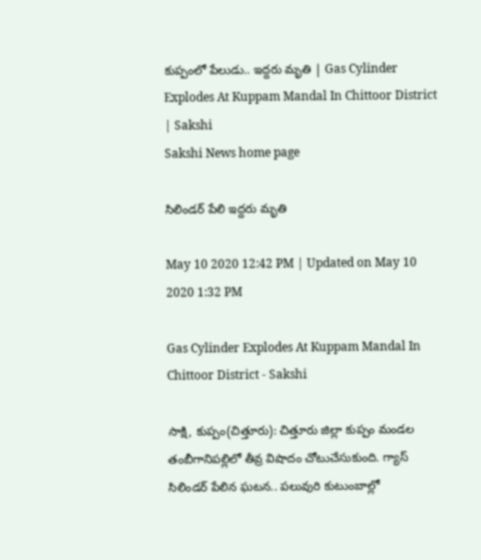కుప్పంలో పేలుడు.. ఇద్దరు మృతి | Gas Cylinder Explodes At Kuppam Mandal In Chittoor District | Sakshi
Sakshi News home page

సిలిండర్‌ పేలి ఇద్దరు మృతి

May 10 2020 12:42 PM | Updated on May 10 2020 1:32 PM

Gas Cylinder Explodes At Kuppam Mandal In Chittoor District - Sakshi

సాక్షి, కుప్పం(చిత్తూరు): చిత్తూరు జిల్లా కుప్పం మండల తంబీగానిపల్లిలో తీవ్ర విషాదం చోటుచేసుకుంది. గ్యాస్‌ సిలిండర్‌ పేలిన ఘటన.. పలువురి కుటుంబాల్లో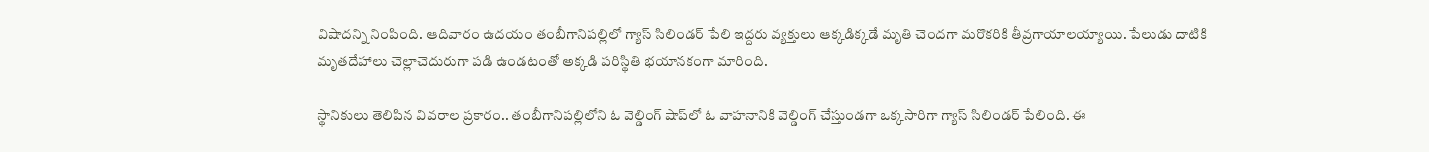విషాదన్ని నింపింది. ఆదివారం ఉదయం తంబీగానిపల్లిలో గ్యాస్‌ సిలిండర్‌ పేలి ఇద్దరు వ్యక్తులు ఆక్కడిక్కడే మృతి చెందగా మరొకరికి తీవ్రగాయాలయ్యాయి. పేలుడు దాటికి మృతదేహాలు చెల్లాచెదురుగా పడి ఉండటంతో అక్కడి పరిస్థితి భయానకంగా మారింది.

స్థానికులు తెలిపిన వివరాల ప్రకారం.. తంబీగానిపల్లిలోని ఓ వెల్డింగ్‌ షాప్‌లో ఓ వాహనానికి వెల్డింగ్‌ చేస్తుండగా ఒక్కసారిగా గ్యాస్‌ సిలిండర్‌ పేలింది. ఈ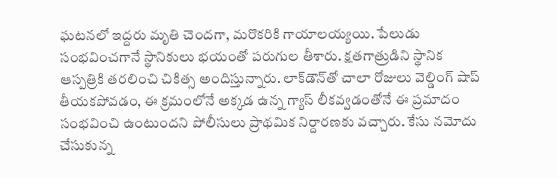ఘటనలో ఇద్దరు మృతి చెందగా, మరొకరికి గాయాలయ్యయి. పేలుడు సంభవించగానే స్థానికులు భయంతో పరుగుల తీశారు. క్షతగాత్రుడిని స్థానిక ఆస్పత్రికి తరలించి చికిత్స అందిస్తున్నారు. లాక్‌డౌన్‌తో చాలా రోజులు వెల్డింగ్‌ షాప్‌ తీయకపోవడం, ఈ క్రమంలోనే అక్కడ ఉన్న గ్యాస్‌ లీకవ్వడంతోనే ఈ ప్రమాదం సంభవించి ఉంటుందని పోలీసులు ప్రాథమిక నిర్దారణకు వచ్చారు. కేసు నమోదు చేసుకున్న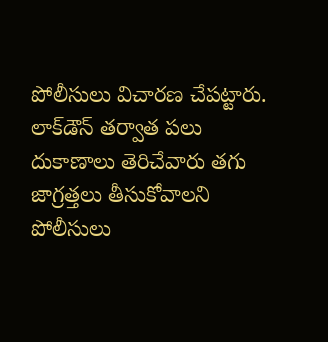పోలీసులు విచారణ చేపట్టారు.  లాక్‌డౌన్‌ తర్వాత పలు దుకాణాలు తెరిచేవారు తగు జాగ్రత్తలు తీసుకోవాలని పోలీసులు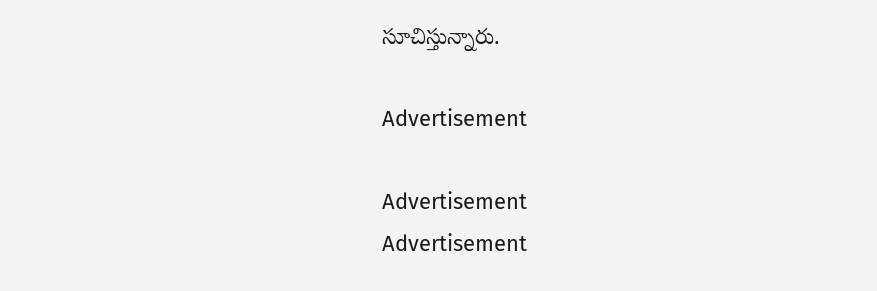సూచిస్తున్నారు.

Advertisement

Advertisement
Advertisement